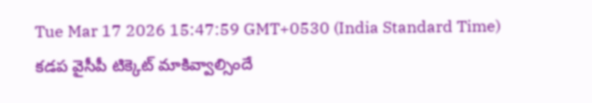Tue Mar 17 2026 15:47:59 GMT+0530 (India Standard Time)
కడప వైసీపీ టిక్కెట్ మాకివ్వాల్సిందే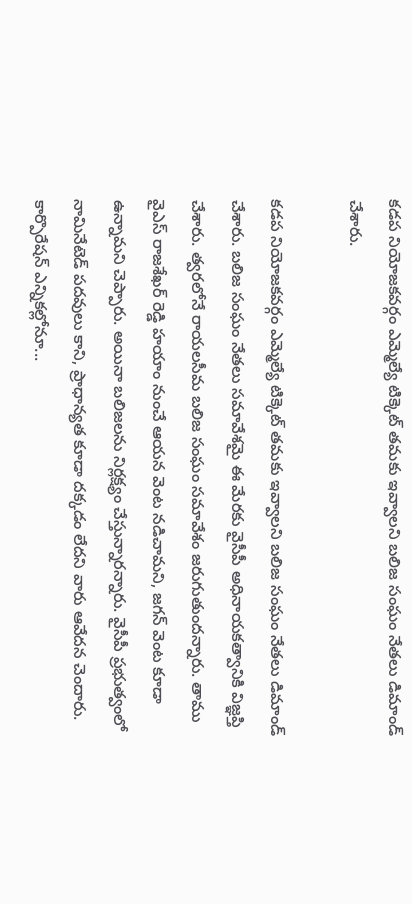కడప నియోజకవర్గం ఎమ్మెల్యే టిక్కెట్ తమకు ఇవ్వాలని బలిజ సంఘం నేతలు డిమాండ్ చేశారు.

కడప నియోజకవర్గం ఎమ్మెల్యే టిక్కెట్ తమకు ఇవ్వాలని బలిజ సంఘం నేతలు డిమాండ్ చేశారు. బలిజ సంఘం నేతలు సమావేశమై ఈ మేరకు వైసీపీ అధినాయకత్వానికి విజ్ఞప్తి చేశారు. త్వరలోనే రాయలసీమ బలిజ సంఘం సమావేశం జరుగుతుందన్నారు. తాము వైఎస్ రాజశేఖర్ రెడ్డి హయాం నుంచే ఆయన వెంట నడిచామని, జగన్ వెంట కూడా ఉన్నామని చెప్పారు. అయినా బలిజలను నిర్లక్ష్యం చేస్తున్నారన్నారు. వైసీపీ ప్రభుత్వంలో నామినేటెడ్ పదవులు కాని, ప్రాధాన్యత కూడా దక్కడం లేదని వారు ఆవేదన చెందారు.
కార్పొరేషన్ ఎన్నికల్లోనూ...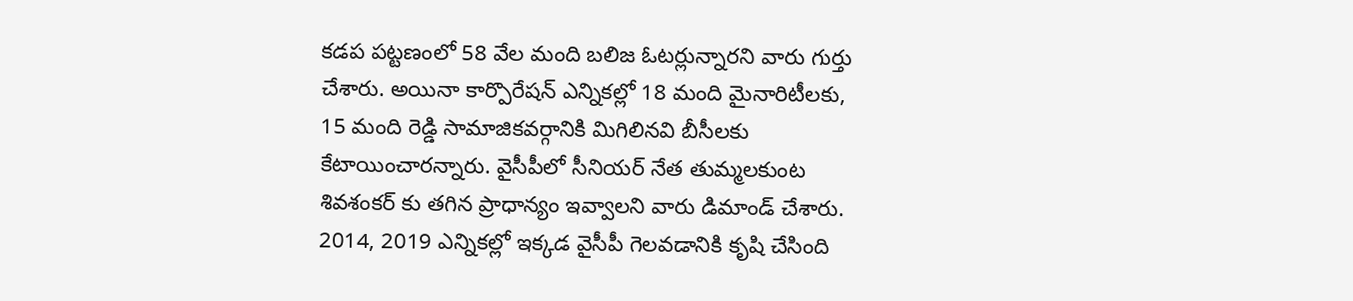కడప పట్టణంలో 58 వేల మంది బలిజ ఓటర్లున్నారని వారు గుర్తు చేశారు. అయినా కార్పొరేషన్ ఎన్నికల్లో 18 మంది మైనారిటీలకు, 15 మంది రెడ్డి సామాజికవర్గానికి మిగిలినవి బీసీలకు కేటాయించారన్నారు. వైసీపీలో సీనియర్ నేత తుమ్మలకుంట శివశంకర్ కు తగిన ప్రాధాన్యం ఇవ్వాలని వారు డిమాండ్ చేశారు. 2014, 2019 ఎన్నికల్లో ఇక్కడ వైసీపీ గెలవడానికి కృషి చేసింది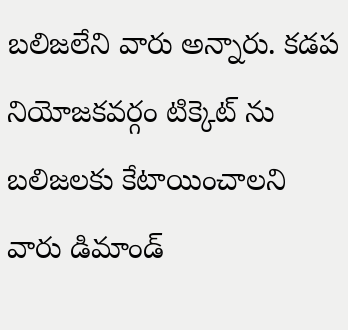బలిజలేని వారు అన్నారు. కడప నియోజకవర్గం టిక్కెట్ ను బలిజలకు కేటాయించాలని వారు డిమాండ్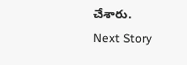చేశారు.
Next Story